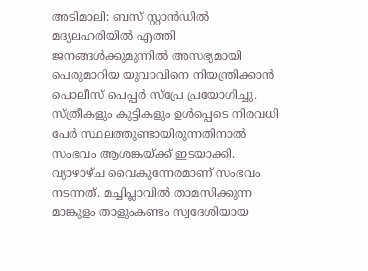അടിമാലി: ബസ് സ്റ്റാൻഡിൽ മദ്യലഹരിയിൽ എത്തി ജനങ്ങൾക്കുമുന്നിൽ അസഭ്യമായി പെരുമാറിയ യുവാവിനെ നിയന്ത്രിക്കാൻ പൊലീസ് പെപ്പർ സ്പ്രേ പ്രയോഗിച്ചു. സ്ത്രീകളും കുട്ടികളും ഉൾപ്പെടെ നിരവധി പേർ സ്ഥലത്തുണ്ടായിരുന്നതിനാൽ സംഭവം ആശങ്കയ്ക്ക് ഇടയാക്കി.
വ്യാഴാഴ്ച വൈകുന്നേരമാണ് സംഭവം നടന്നത്. മച്ചിപ്ലാവിൽ താമസിക്കുന്ന മാങ്കുളം താളുംകണ്ടം സ്വദേശിയായ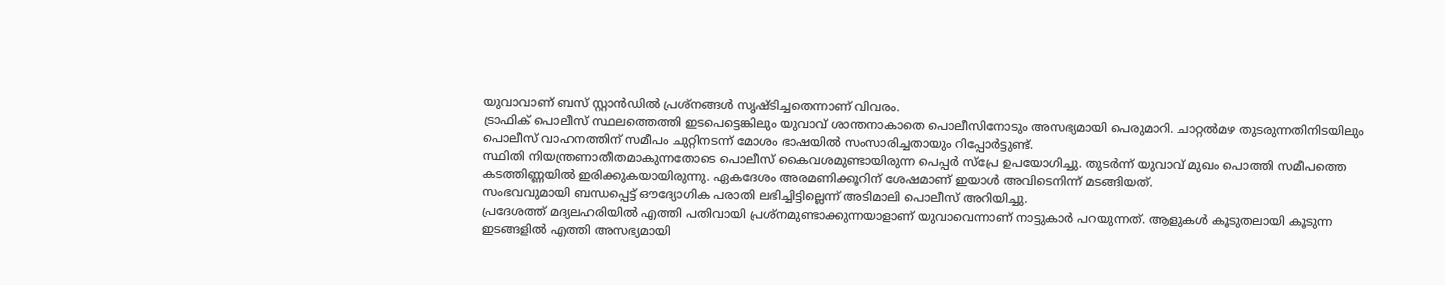യുവാവാണ് ബസ് സ്റ്റാൻഡിൽ പ്രശ്നങ്ങൾ സൃഷ്ടിച്ചതെന്നാണ് വിവരം.
ട്രാഫിക് പൊലീസ് സ്ഥലത്തെത്തി ഇടപെട്ടെങ്കിലും യുവാവ് ശാന്തനാകാതെ പൊലീസിനോടും അസഭ്യമായി പെരുമാറി. ചാറ്റൽമഴ തുടരുന്നതിനിടയിലും പൊലീസ് വാഹനത്തിന് സമീപം ചുറ്റിനടന്ന് മോശം ഭാഷയിൽ സംസാരിച്ചതായും റിപ്പോർട്ടുണ്ട്.
സ്ഥിതി നിയന്ത്രണാതീതമാകുന്നതോടെ പൊലീസ് കൈവശമുണ്ടായിരുന്ന പെപ്പർ സ്പ്രേ ഉപയോഗിച്ചു. തുടർന്ന് യുവാവ് മുഖം പൊത്തി സമീപത്തെ കടത്തിണ്ണയിൽ ഇരിക്കുകയായിരുന്നു. ഏകദേശം അരമണിക്കൂറിന് ശേഷമാണ് ഇയാൾ അവിടെനിന്ന് മടങ്ങിയത്.
സംഭവവുമായി ബന്ധപ്പെട്ട് ഔദ്യോഗിക പരാതി ലഭിച്ചിട്ടില്ലെന്ന് അടിമാലി പൊലീസ് അറിയിച്ചു.
പ്രദേശത്ത് മദ്യലഹരിയിൽ എത്തി പതിവായി പ്രശ്നമുണ്ടാക്കുന്നയാളാണ് യുവാവെന്നാണ് നാട്ടുകാർ പറയുന്നത്. ആളുകൾ കൂടുതലായി കൂടുന്ന ഇടങ്ങളിൽ എത്തി അസഭ്യമായി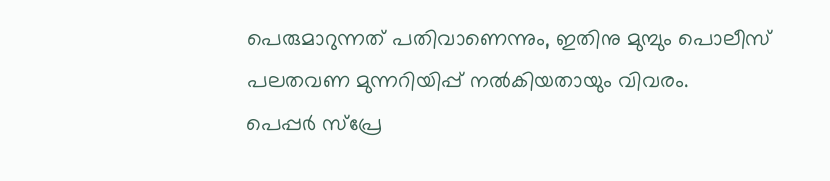പെരുമാറുന്നത് പതിവാണെന്നും, ഇതിനു മുമ്പും പൊലീസ് പലതവണ മുന്നറിയിപ്പ് നൽകിയതായും വിവരം.
പെപ്പർ സ്പ്രേ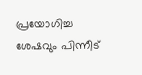പ്രയോഗിച്ച ശേഷവും പിന്നീട്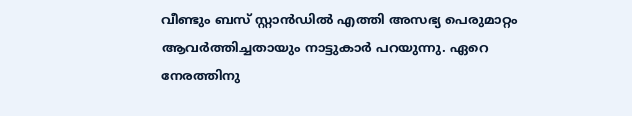വീണ്ടും ബസ് സ്റ്റാൻഡിൽ എത്തി അസഭ്യ പെരുമാറ്റം ആവർത്തിച്ചതായും നാട്ടുകാർ പറയുന്നു. ഏറെ നേരത്തിനു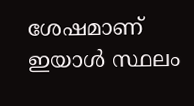ശേഷമാണ് ഇയാൾ സ്ഥലം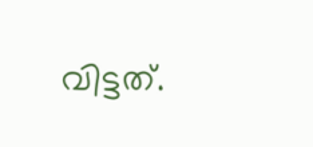വിട്ടത്.